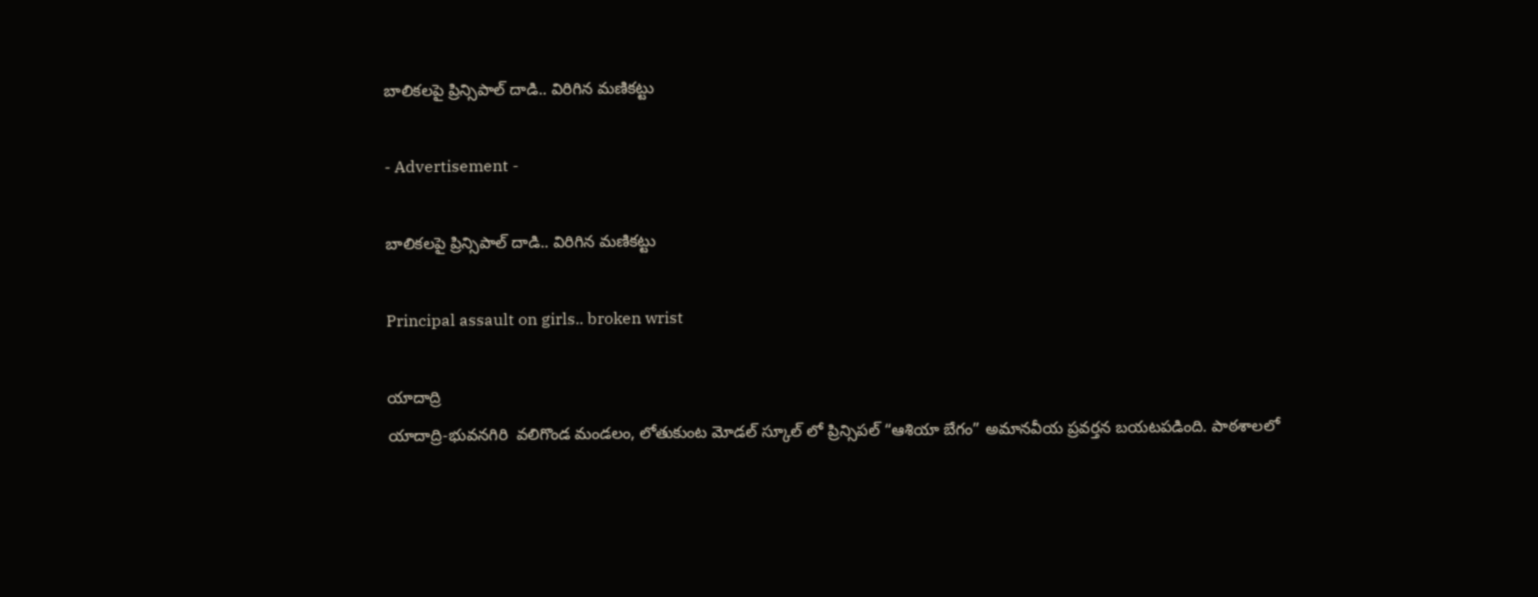బాలికలపై ప్రిన్సిపాల్ దాడి.. విరిగిన మణికట్టు

- Advertisement -

బాలికలపై ప్రిన్సిపాల్ దాడి.. విరిగిన మణికట్టు

Principal assault on girls.. broken wrist

యాదాద్రి
యాదాద్రి-భువనగిరి  వలిగొండ మండలం, లోతుకుంట మోడల్ స్కూల్ లో ప్రిన్సిపల్ “ఆశియా బేగం” అమానవీయ ప్రవర్తన బయటపడింది. పాఠశాలలో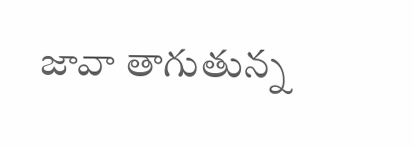జావా తాగుతున్న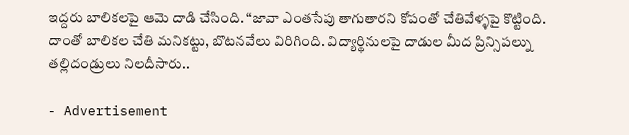ఇద్దరు బాలికలపై ఆమె దాడి చేసింది. “జావా ఎంతసేపు తాగుతారని కోపంతో చేతివేళ్ళపై కొట్టింది. దాంతో బాలికల చేతి మనికట్టు, బొటనవేలు విరిగింది. విద్యార్థినులపై దాడుల మీద ప్రిన్సిపల్ను తల్లిదండ్రులు నిలదీసారు..

- Advertisement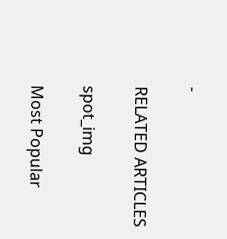-

RELATED ARTICLES

spot_img

Most Popular